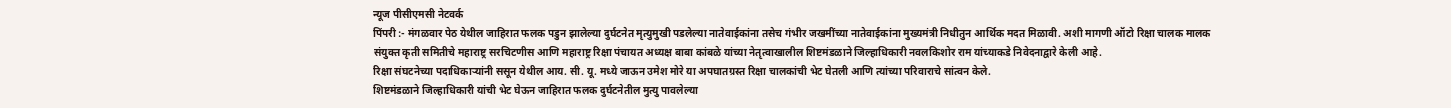न्यूज पीसीएमसी नेटवर्क
पिंपरी :- मंगळवार पेठ येथील जाहिरात फलक पडुन झालेल्या दुर्घटनेत मृत्युमुखी पडलेल्या नातेवाईकांना तसेच गंभीर जखमींच्या नातेवाईकांना मुख्यमंत्री निधीतुन आर्थिक मदत मिळावी. अशी मागणी ऑटो रिक्षा चालक मालक संयुक्त कृती समितीचे महाराष्ट्र सरचिटणीस आणि महाराष्ट्र रिक्षा पंचायत अध्यक्ष बाबा कांबळे यांच्या नेतृत्वाखालील शिष्टमंडळाने जिल्हाधिकारी नवलकिशोर राम यांच्याकडे निवेदनाद्वारे केली आहे.
रिक्षा संघटनेच्या पदाधिकाऱ्यांनी ससून येथील आय. सी. यू. मध्ये जाऊन उमेश मोरे या अपघातग्रस्त रिक्षा चालकांची भेट घेतली आणि त्यांच्या परिवाराचे सांत्वन केले.
शिष्टमंडळाने जिल्हाधिकारी यांची भेट घेऊन जाहिरात फलक दुर्घटनेतील मुत्यु पावलेल्या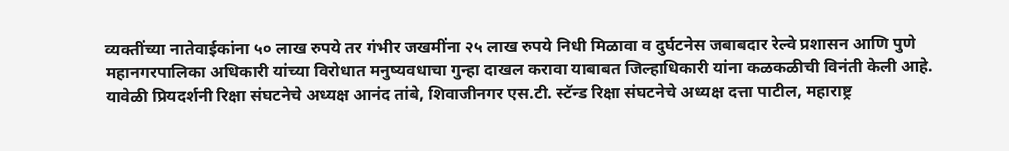व्यक्तींच्या नातेवाईकांना ५० लाख रुपये तर गंभीर जखमींना २५ लाख रुपये निधी मिळावा व दुर्घटनेस जबाबदार रेल्वे प्रशासन आणि पुणे महानगरपालिका अधिकारी यांच्या विरोधात मनुष्यवधाचा गुन्हा दाखल करावा याबाबत जिल्हाधिकारी यांना कळकळीची विनंती केली आहे.
यावेळी प्रियदर्शनी रिक्षा संघटनेचे अध्यक्ष आनंद तांबे, शिवाजीनगर एस.टी. स्टॅन्ड रिक्षा संघटनेचे अध्यक्ष दत्ता पाटील, महाराष्ट्र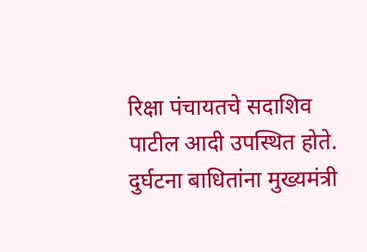रिक्षा पंचायतचे सदाशिव पाटील आदी उपस्थित होते.
दुर्घटना बाधितांना मुख्यमंत्री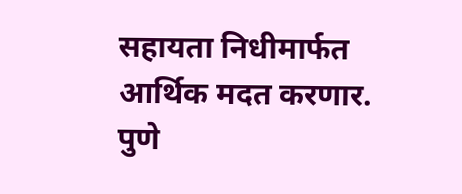सहायता निधीमार्फत आर्थिक मदत करणार.
पुणे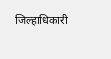जिल्हाधिकारी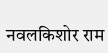नवलकिशोर राम